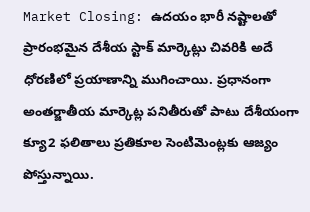Market Closing: ఉదయం భారీ నష్టాలతో ప్రారంభమైన దేశీయ స్టాక్ మార్కెట్లు చివరికి అదే ధోరణిలో ప్రయాణాన్ని ముగించాయి. ప్రధానంగా అంతర్జాతీయ మార్కెట్ల పనితీరుతో పాటు దేశీయంగా క్యూ2 ఫలితాలు ప్రతికూల సెంటిమెంట్లకు ఆజ్యం పోస్తున్నాయి.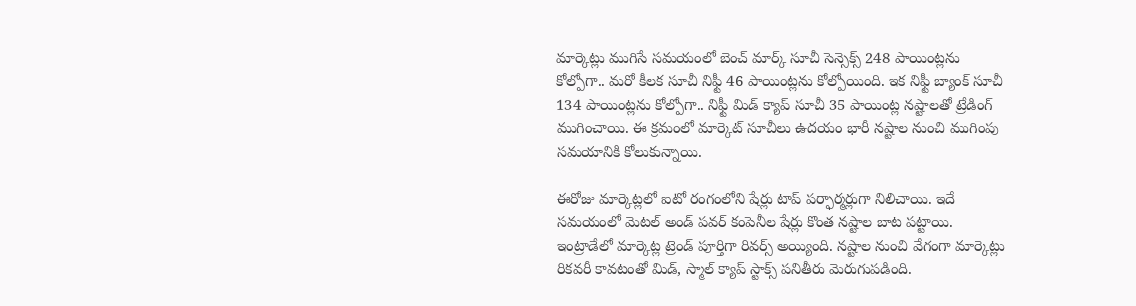మార్కెట్లు ముగిసే సమయంలో బెంచ్ మార్క్ సూచీ సెన్సెక్స్ 248 పాయింట్లను కోల్పోగా.. మరో కీలక సూచీ నిఫ్టీ 46 పాయింట్లను కోల్పోయింది. ఇక నిఫ్టీ బ్యాంక్ సూచీ 134 పాయింట్లను కోల్పోగా.. నిఫ్టీ మిడ్ క్యాప్ సూచీ 35 పాయింట్ల నష్టాలతో ట్రేడింగ్ ముగించాయి. ఈ క్రమంలో మార్కెట్ సూచీలు ఉదయం భారీ నష్టాల నుంచి ముగింపు సమయానికి కోలుకున్నాయి.

ఈరోజు మార్కెట్లలో ఐటో రంగంలోని షేర్లు టాప్ పర్ఫార్మర్లుగా నిలిచాయి. ఇదే సమయంలో మెటల్ అండ్ పవర్ కంపెనీల షేర్లు కొంత నష్టాల బాట పట్టాయి. ఇంట్రాడేలో మార్కెట్ల ట్రెండ్ పూర్తిగా రివర్స్ అయ్యింది. నష్టాల నుంచి వేగంగా మార్కెట్లు రికవరీ కావటంతో మిడ్, స్మాల్ క్యాప్ స్టాక్స్ పనితీరు మెరుగుపడింది.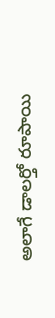అలాగే డాలర్తో రూపాయి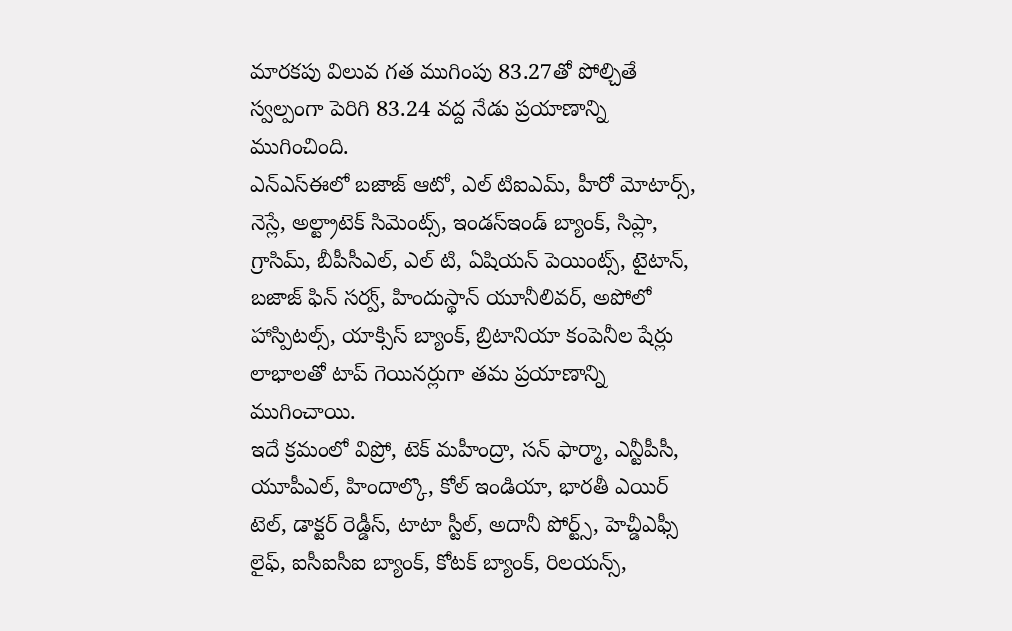మారకపు విలువ గత ముగింపు 83.27తో పోల్చితే స్వల్పంగా పెరిగి 83.24 వద్ద నేడు ప్రయాణాన్ని ముగించింది.
ఎన్ఎస్ఈలో బజాజ్ ఆటో, ఎల్ టిఐఎమ్, హీరో మోటార్స్, నెస్లే, అల్ట్రాటెక్ సిమెంట్స్, ఇండస్ఇండ్ బ్యాంక్, సిప్లా, గ్రాసిమ్, బీపీసీఎల్, ఎల్ టి, ఏషియన్ పెయింట్స్, టైటాన్, బజాజ్ ఫిన్ సర్వ్, హిందుస్థాన్ యూనీలివర్, అపోలో హాస్పిటల్స్, యాక్సిస్ బ్యాంక్, బ్రిటానియా కంపెనీల షేర్లు లాభాలతో టాప్ గెయినర్లుగా తమ ప్రయాణాన్ని ముగించాయి.
ఇదే క్రమంలో విప్రో, టెక్ మహీంద్రా, సన్ ఫార్మా, ఎన్టీపీసీ, యూపీఎల్, హిందాల్కొ, కోల్ ఇండియా, భారతీ ఎయిర్ టెల్, డాక్టర్ రెడ్డీస్, టాటా స్టీల్, అదానీ పోర్ట్స్, హెచ్డీఎఫ్సీ లైఫ్, ఐసీఐసీఐ బ్యాంక్, కోటక్ బ్యాంక్, రిలయన్స్,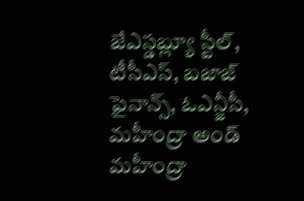జేఎస్డబ్ల్యూ స్టీల్, టీసీఎస్, బజాజ్ ఫైనాన్స్, ఓఎన్జీసీ, మహీంద్రా అండ్ మహీంద్రా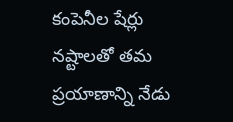కంపెనీల షేర్లు నష్టాలతో తమ ప్రయాణాన్ని నేడు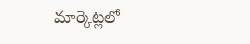మార్కెట్లలో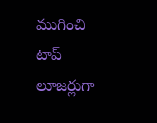ముగించి టాప్ లూజర్లుగా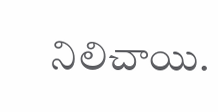నిలిచాయి.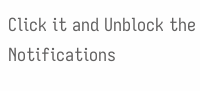Click it and Unblock the Notifications